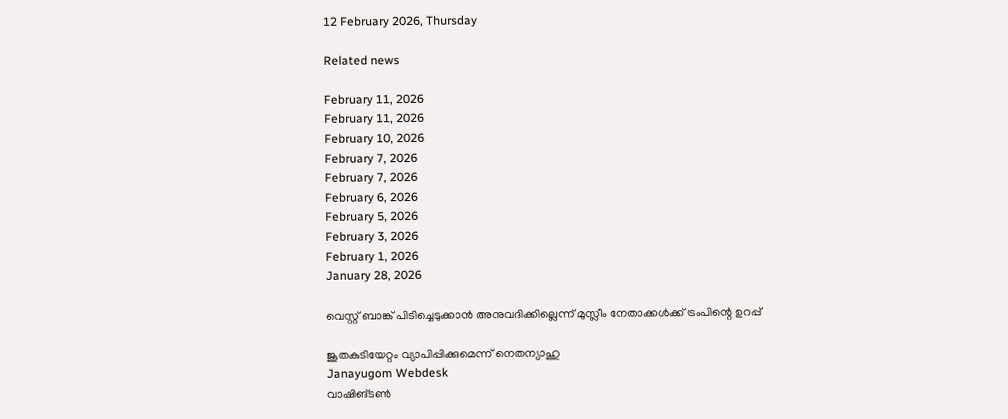12 February 2026, Thursday

Related news

February 11, 2026
February 11, 2026
February 10, 2026
February 7, 2026
February 7, 2026
February 6, 2026
February 5, 2026
February 3, 2026
February 1, 2026
January 28, 2026

വെസ്റ്റ് ബാങ്ക് പിടിച്ചെടുക്കാൻ അനുവദിക്കില്ലെന്ന് മുസ്ലീം നേതാക്കള്‍ക്ക് ട്രംപിന്റെ ഉറപ്പ്

ജൂതകുടിയേറ്റം വ്യാപിപ്പിക്കുമെന്ന് നെതന്യാഹു
Janayugom Webdesk
വാഷിങ്ടൺ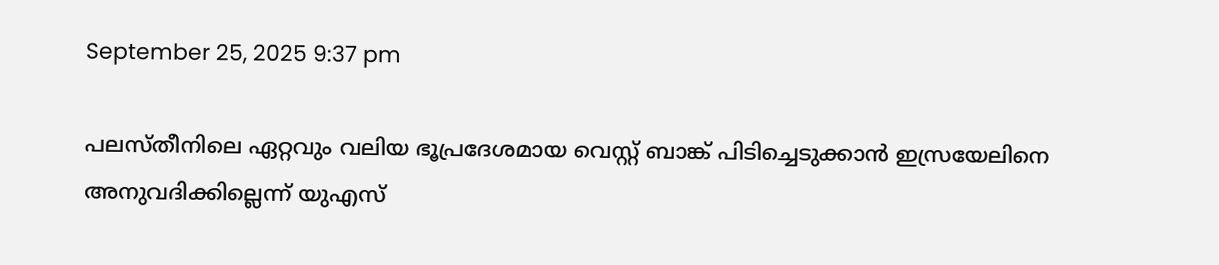September 25, 2025 9:37 pm

പലസ്തീനിലെ ഏറ്റവും വലിയ ഭൂപ്രദേശമായ വെസ്റ്റ് ബാങ്ക് പിടിച്ചെടുക്കാൻ ഇസ്രയേലിനെ അനുവദിക്കില്ലെന്ന് യുഎസ്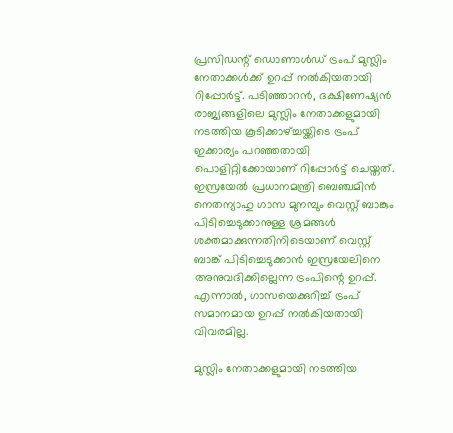പ്രസിഡന്റ് ഡൊണാൾഡ് ട്രംപ് മുസ്ലിം നേതാക്കൾക്ക് ഉറപ്പ് നൽകിയതായി റിപ്പോർട്ട്. പടിഞ്ഞാറൻ, ദക്ഷിണേഷ്യൻ രാജ്യങ്ങളിലെ മുസ്ലിം നേതാക്കളുമായി നടത്തിയ കൂടിക്കാഴ്ച്ചയ്ക്കിടെ ട്രംപ് ഇക്കാര്യം പറഞ്ഞതായി പൊളിറ്റിക്കോയാണ് റിപ്പോർട്ട് ചെയ്തത്. ഇസ്രയേൽ പ്രധാനമന്ത്രി ബെഞ്ചമിൻ നെതന്യാഹു ഗാസ മുനമ്പും വെസ്റ്റ് ബാങ്കും പിടിച്ചെടുക്കാനുള്ള ശ്രമങ്ങൾ ശക്തമാക്കുന്നതിനിടെയാണ് വെസ്റ്റ് ബാങ്ക് പിടിച്ചെടുക്കാൻ ഇസ്രയേലിനെ അനുവദിക്കില്ലെന്ന ട്രംപിന്റെ ഉറപ്പ്. എന്നാൽ, ഗാസയെക്കുറിച്ച് ട്രംപ് സമാനമായ ഉറപ്പ് നൽകിയതായി വിവരമില്ല.

മുസ്ലിം നേതാക്കളുമായി നടത്തിയ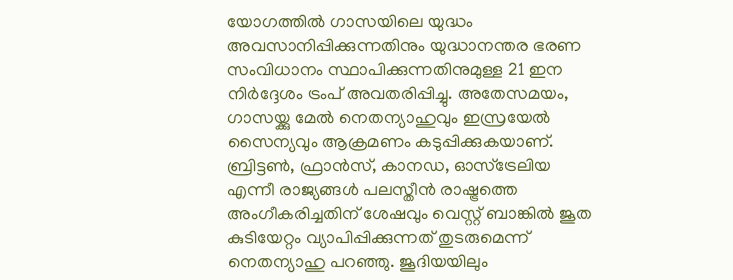യോഗത്തിൽ ഗാസയിലെ യുദ്ധം അവസാനിപ്പിക്കുന്നതിനും യുദ്ധാനന്തര ഭരണ സംവിധാനം സ്ഥാപിക്കുന്നതിനുമുള്ള 21 ഇന നിർദ്ദേശം ട്രംപ് അവതരിപ്പിച്ചു. അതേസമയം, ഗാസയ്ക്കു മേൽ നെതന്യാഹുവും ഇസ്രയേൽ സൈന്യവും ആക്രമണം കടുപ്പിക്കുകയാണ്. ബ്രിട്ടൺ, ഫ്രാൻസ്, കാനഡ, ഓസ്ട്രേലിയ എന്നീ രാജ്യങ്ങൾ പലസ്തീൻ രാഷ്ട്രത്തെ അംഗീകരിച്ചതിന് ശേഷവും വെസ്റ്റ് ബാങ്കിൽ ജൂത കുടിയേറ്റം വ്യാപിപ്പിക്കുന്നത് തുടരുമെന്ന് നെതന്യാഹു പറഞ്ഞു. ജൂദിയയിലും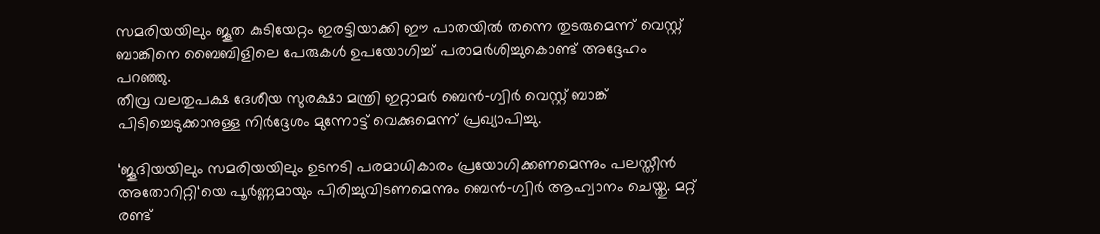സമരിയയിലും ജൂത കുടിയേറ്റം ഇരട്ടിയാക്കി ഈ പാതയിൽ തന്നെ തുടരുമെന്ന് വെസ്റ്റ് ബാങ്കിനെ ബൈബിളിലെ പേരുകൾ ഉപയോഗിച്ച് പരാമർശിച്ചുകൊണ്ട് അദ്ദേഹം പറഞ്ഞു.
തീവ്ര വലതുപക്ഷ ദേശീയ സുരക്ഷാ മന്ത്രി ഇറ്റാമർ ബെൻ‑ഗ്വിർ വെസ്റ്റ് ബാങ്ക് പിടിച്ചെടുക്കാനുള്ള നിർദ്ദേശം മുന്നോട്ട് വെക്കുമെന്ന് പ്രഖ്യാപിച്ചു.

‘ജൂദിയയിലും സമരിയയിലും ഉടനടി പരമാധികാരം പ്രയോഗിക്കണമെന്നും പലസ്തീൻ അതോറിറ്റി‘യെ പൂർണ്ണമായും പിരിച്ചുവിടണമെന്നും ബെൻ‑ഗ്വിർ ആഹ്വാനം ചെയ്തു. മറ്റ് രണ്ട്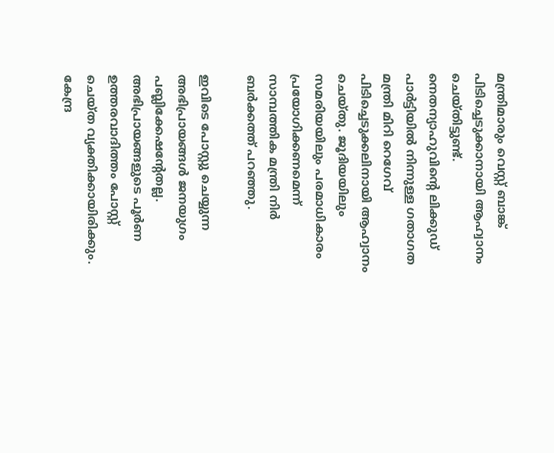മന്ത്രിമാരും വെസ്റ്റ് ബാങ്ക് പിടിച്ചെടുക്കാനായി ആഹ്വാനം ചെയ്തിട്ടുണ്ട്. നെതന്യാഹുവിന്റെ ലിക്കുഡ് പാർട്ടിയിൽ നിന്നുള്ള ഗതാഗത മന്ത്രി മിറി റെഗേവ് പിടിച്ചെടുക്കലിനായി ആഹ്വാനം ചെയ്തു. ജൂദിയയിലും സമരിയയിലും പരമാധികാരം പ്രയോഗിക്കണമെന്ന് സാമ്പത്തിക മന്ത്രി നിർ ബർക്കത്ത് പറഞ്ഞു.

ഇവിടെ പോസ്റ്റു ചെയ്യുന്ന അഭിപ്രായങ്ങള്‍ ജനയുഗം പബ്ലിക്കേഷന്റേതല്ല. അഭിപ്രായങ്ങളുടെ പൂര്‍ണ ഉത്തരവാദിത്തം പോസ്റ്റ് ചെയ്ത വ്യക്തിക്കായിരിക്കും. കേന്ദ്ര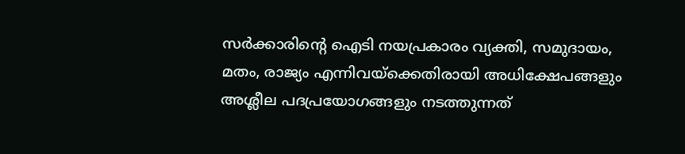സര്‍ക്കാരിന്റെ ഐടി നയപ്രകാരം വ്യക്തി, സമുദായം, മതം, രാജ്യം എന്നിവയ്‌ക്കെതിരായി അധിക്ഷേപങ്ങളും അശ്ലീല പദപ്രയോഗങ്ങളും നടത്തുന്നത്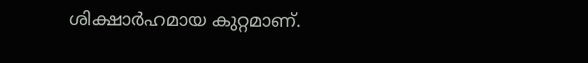ശിക്ഷാര്‍ഹമായ കുറ്റമാണ്.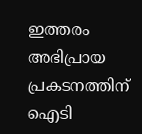ഇത്തരം അഭിപ്രായ പ്രകടനത്തിന് ഐടി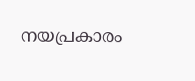നയപ്രകാരം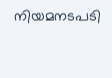നിയമനടപടി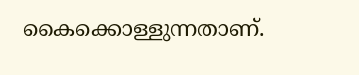കൈക്കൊള്ളുന്നതാണ്.